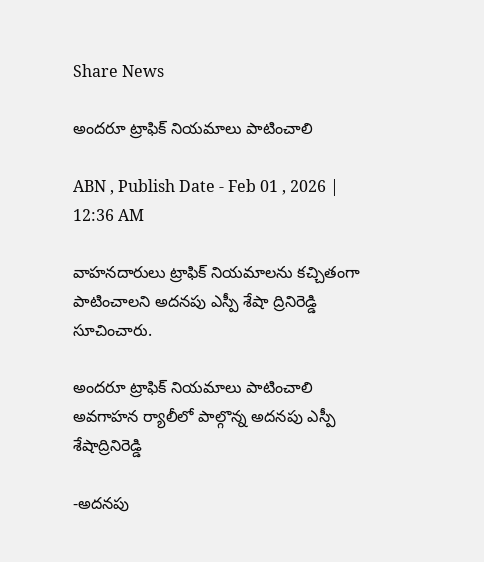Share News

అందరూ ట్రాఫిక్‌ నియమాలు పాటించాలి

ABN , Publish Date - Feb 01 , 2026 | 12:36 AM

వాహనదారులు ట్రాఫిక్‌ నియమాలను కచ్చితంగా పాటించాలని అదనపు ఎస్పీ శేషా ద్రినిరెడ్డి సూచించారు.

అందరూ ట్రాఫిక్‌ నియమాలు పాటించాలి
అవగాహన ర్యాలీలో పాల్గొన్న అదనపు ఎస్పీ శేషాద్రినిరెడ్డి

-అదనపు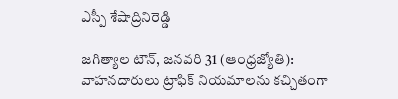ఎస్పీ శేషాద్రినిరెడ్డి

జగిత్యాల టౌన్‌, జనవరి 31 (ఆంధ్రజ్యోతి): వాహనదారులు ట్రాఫిక్‌ నియమాలను కచ్చితంగా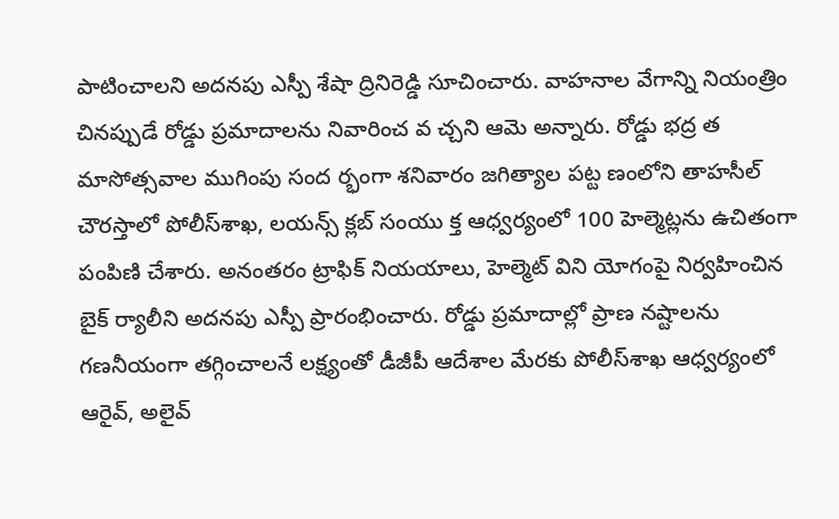పాటించాలని అదనపు ఎస్పీ శేషా ద్రినిరెడ్డి సూచించారు. వాహనాల వేగాన్ని నియంత్రిం చినప్పుడే రోడ్డు ప్రమాదాలను నివారించ వ చ్చని ఆమె అన్నారు. రోడ్డు భద్ర త మాసోత్సవాల ముగింపు సంద ర్భంగా శనివారం జగిత్యాల పట్ట ణంలోని తాహసీల్‌ చౌరస్తాలో పోలీస్‌శాఖ, లయన్స్‌ క్లబ్‌ సంయు క్త ఆధ్వర్యంలో 100 హెల్మెట్లను ఉచితంగా పంపిణి చేశారు. అనంతరం ట్రాఫిక్‌ నియయాలు, హెల్మెట్‌ విని యోగంపై నిర్వహించిన బైక్‌ ర్యాలీని అదనపు ఎస్పీ ప్రారంభించారు. రోడ్డు ప్రమాదాల్లో ప్రాణ నష్టాలను గణనీయంగా తగ్గించాలనే లక్ష్యంతో డీజీపీ ఆదేశాల మేరకు పోలీస్‌శాఖ ఆధ్వర్యంలో ఆరైవ్‌, అలైవ్‌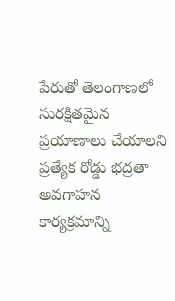పేరుతో తెలంగాణలో సురక్షితమైన ప్రయాణాలు చేయాలని ప్రత్యేక రోడ్డు భద్రతా అవగాహన కార్యక్రమాన్ని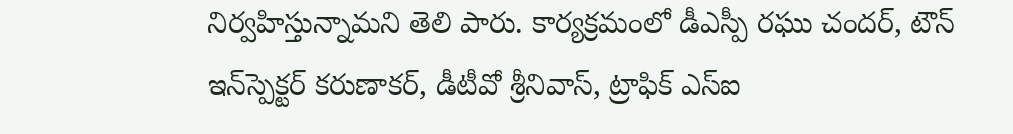నిర్వహిస్తున్నామని తెలి పారు. కార్యక్రమంలో డీఎస్పీ రఘు చందర్‌, టౌన్‌ ఇన్‌స్పెక్టర్‌ కరుణాకర్‌, డీటీవో శ్రీనివాస్‌, ట్రాఫిక్‌ ఎస్‌ఐ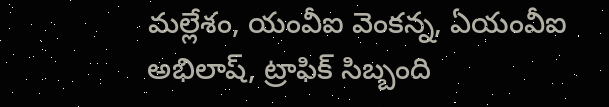మల్లేశం, యంవీఐ వెంకన్న, ఏయంవీఐ అభిలాష్‌, ట్రాఫిక్‌ సిబ్బంది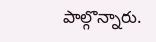పాల్గొన్నారు.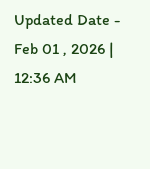Updated Date - Feb 01 , 2026 | 12:36 AM